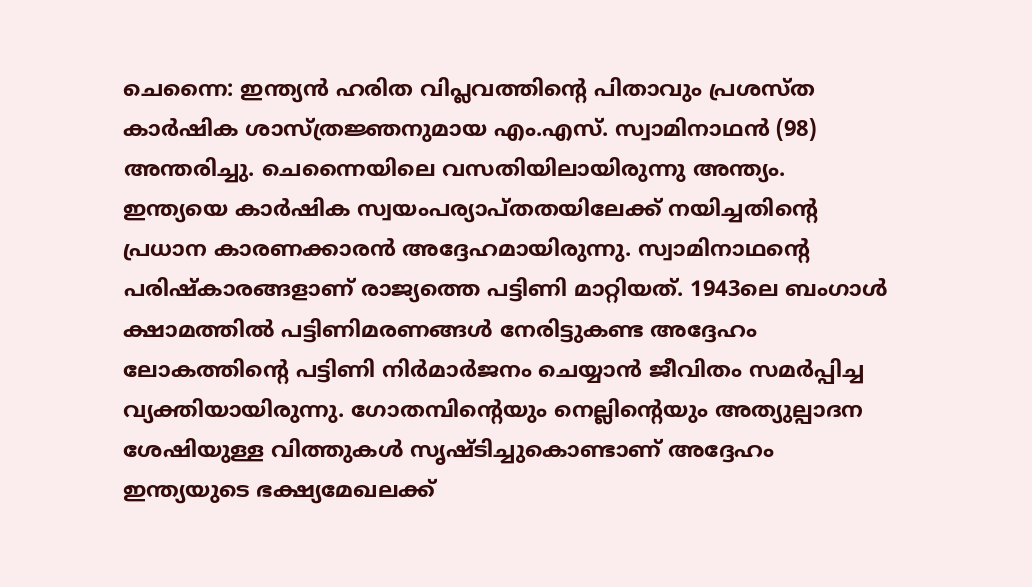ചെന്നൈ: ഇന്ത്യൻ ഹരിത വിപ്ലവത്തിന്റെ പിതാവും പ്രശസ്ത കാർഷിക ശാസ്ത്രജ്ഞനുമായ എം.എസ്. സ്വാമിനാഥൻ (98) അന്തരിച്ചു. ചെന്നൈയിലെ വസതിയിലായിരുന്നു അന്ത്യം.
ഇന്ത്യയെ കാർഷിക സ്വയംപര്യാപ്തതയിലേക്ക് നയിച്ചതിന്റെ പ്രധാന കാരണക്കാരൻ അദ്ദേഹമായിരുന്നു. സ്വാമിനാഥന്റെ പരിഷ്കാരങ്ങളാണ് രാജ്യത്തെ പട്ടിണി മാറ്റിയത്. 1943ലെ ബംഗാൾ ക്ഷാമത്തിൽ പട്ടിണിമരണങ്ങൾ നേരിട്ടുകണ്ട അദ്ദേഹം ലോകത്തിന്റെ പട്ടിണി നിർമാർജനം ചെയ്യാൻ ജീവിതം സമർപ്പിച്ച വ്യക്തിയായിരുന്നു. ഗോതമ്പിന്റെയും നെല്ലിന്റെയും അത്യുല്പാദന ശേഷിയുള്ള വിത്തുകൾ സൃഷ്ടിച്ചുകൊണ്ടാണ് അദ്ദേഹം ഇന്ത്യയുടെ ഭക്ഷ്യമേഖലക്ക്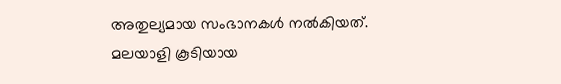അതുല്യമായ സംഭാനകൾ നൽകിയത്.
മലയാളി കൂടിയായ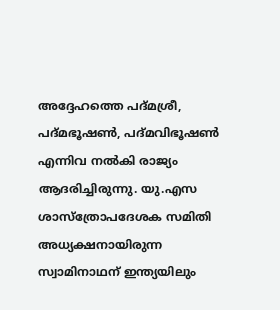അദ്ദേഹത്തെ പദ്മശ്രീ, പദ്മഭൂഷൺ, പദ്മവിഭൂഷൺ എന്നിവ നൽകി രാജ്യം ആദരിച്ചിരുന്നു. യു.എസ ശാസ്ത്രോപദേശക സമിതി അധ്യക്ഷനായിരുന്ന സ്വാമിനാഥന് ഇന്ത്യയിലും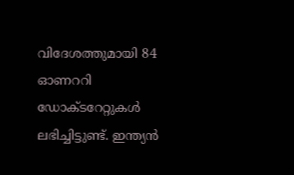വിദേശത്തുമായി 84 ഓണററി ഡോക്ടറേറ്റുകൾ ലഭിച്ചിട്ടുണ്ട്. ഇന്ത്യൻ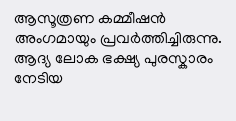ആസൂത്രണ കമ്മീഷൻ അംഗമായും പ്രവർത്തിച്ചിരുന്നു.
ആദ്യ ലോക ഭക്ഷ്യ പുരസ്കാരം നേടിയ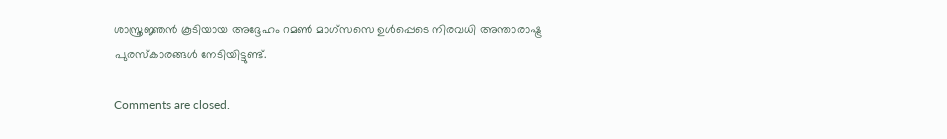ശാസ്ത്രജ്ഞൻ കൂടിയായ അദ്ദേഹം റമൺ മാഗ്സസെ ഉൾപ്പെടെ നിരവധി അന്താരാഷ്ട്ര പുരസ്കാരങ്ങൾ നേടിയിട്ടുണ്ട്.

Comments are closed.